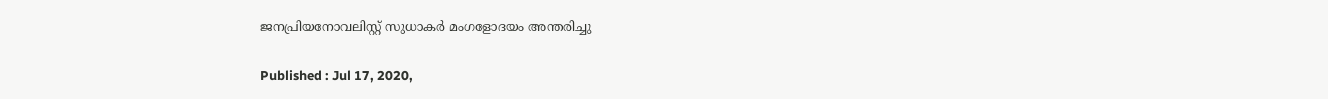ജനപ്രിയനോവലിസ്റ്റ് സുധാകർ മംഗളോദയം അന്തരിച്ചു

Published : Jul 17, 2020,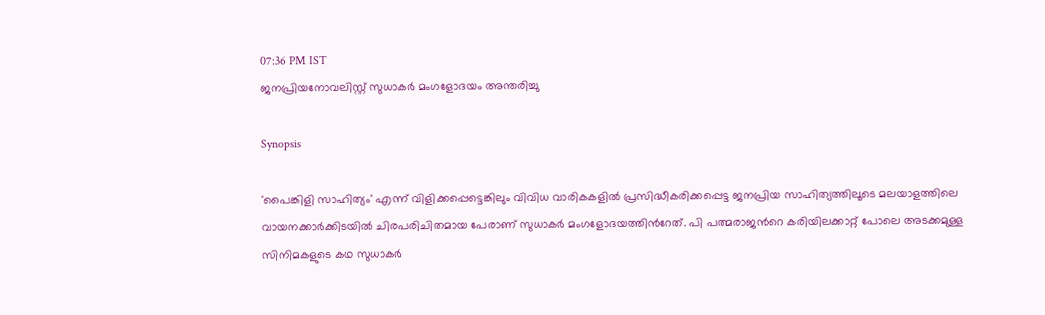07:36 PM IST
ജനപ്രിയനോവലിസ്റ്റ് സുധാകർ മംഗളോദയം അന്തരിച്ചു

Synopsis

'പൈങ്കിളി സാഹിത്യം' എന്ന് വിളിക്കപ്പെട്ടെങ്കിലും വിവിധ വാരികകളിൽ പ്രസിദ്ധീകരിക്കപ്പെട്ട ജനപ്രിയ സാഹിത്യത്തിലൂടെ മലയാളത്തിലെ വായനക്കാർക്കിടയിൽ ചിരപരിചിതമായ പേരാണ് സുധാകർ മംഗളോദയത്തിന്‍റേത്. പി പത്മരാജന്‍റെ കരിയിലക്കാറ്റ് പോലെ അടക്കമുള്ള സിനിമകളുടെ കഥ സുധാകർ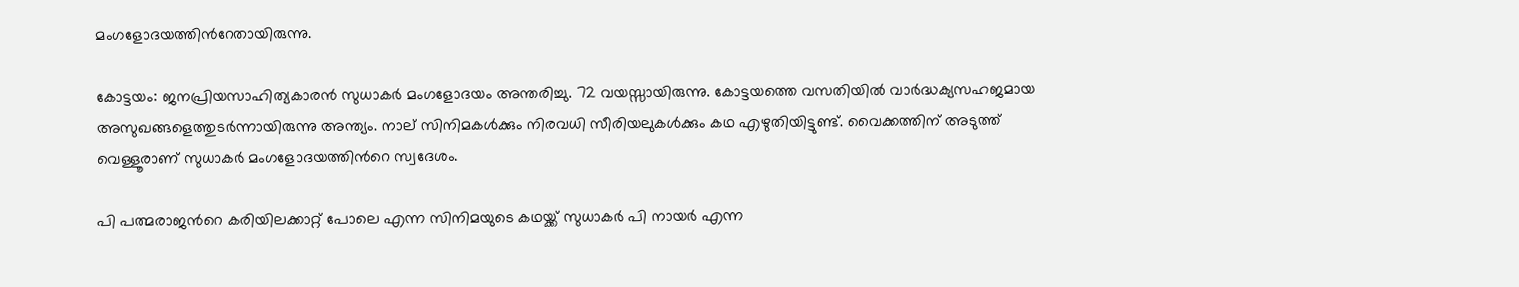മംഗളോദയത്തിന്‍റേതായിരുന്നു.

കോട്ടയം: ജനപ്രിയസാഹിത്യകാരൻ സുധാകർ മംഗളോദയം അന്തരിച്ചു. 72 വയസ്സായിരുന്നു. കോട്ടയത്തെ വസതിയിൽ വാർദ്ധക്യസഹജമായ അസുഖങ്ങളെത്തുടർന്നായിരുന്നു അന്ത്യം. നാല് സിനിമകൾക്കും നിരവധി സീരിയലുകൾക്കും കഥ എഴുതിയിട്ടുണ്ട്. വൈക്കത്തിന് അടുത്ത് വെള്ളൂരാണ് സുധാകർ മംഗളോദയത്തിന്‍റെ സ്വദേശം.

പി പത്മരാജന്‍റെ കരിയിലക്കാറ്റ് പോലെ എന്ന സിനിമയുടെ കഥയ്ക്ക് സുധാകർ പി നായർ എന്ന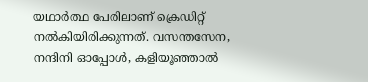യഥാർത്ഥ പേരിലാണ് ക്രെഡിറ്റ് നൽകിയിരിക്കുന്നത്. വസന്തസേന, നന്ദിനി ഓപ്പോൾ, കളിയൂഞ്ഞാൽ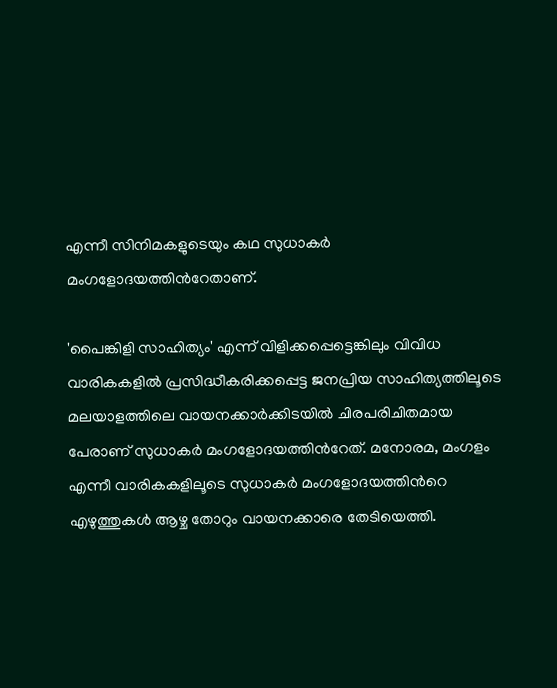എന്നീ സിനിമകളുടെയും കഥ സുധാകർ മംഗളോദയത്തിന്‍റേതാണ്.

'പൈങ്കിളി സാഹിത്യം' എന്ന് വിളിക്കപ്പെട്ടെങ്കിലും വിവിധ വാരികകളിൽ പ്രസിദ്ധീകരിക്കപ്പെട്ട ജനപ്രിയ സാഹിത്യത്തിലൂടെ മലയാളത്തിലെ വായനക്കാർക്കിടയിൽ ചിരപരിചിതമായ പേരാണ് സുധാകർ മംഗളോദയത്തിന്‍റേത്. മനോരമ, മംഗളം എന്നീ വാരികകളിലൂടെ സുധാകർ മംഗളോദയത്തിന്‍റെ എഴുത്തുകൾ ആഴ്ച തോറും വായനക്കാരെ തേടിയെത്തി.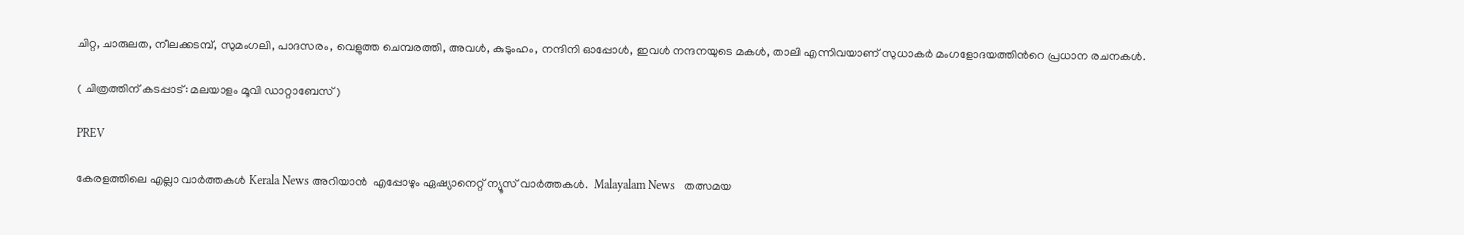ചിറ്റ, ചാരുലത, നീലക്കടമ്പ്, സുമംഗലി, പാദസരം, വെളുത്ത ചെമ്പരത്തി, അവൾ, കുടുംഹം, നന്ദിനി ഓപ്പോൾ, ഇവൾ നന്ദനയുടെ മകൾ, താലി എന്നിവയാണ് സുധാകർ മംഗളോദയത്തിന്‍റെ പ്രധാന രചനകൾ.

( ചിത്രത്തിന് കടപ്പാട്: മലയാളം മൂവി ഡാറ്റാബേസ് )

PREV

കേരളത്തിലെ എല്ലാ വാർത്തകൾ Kerala News അറിയാൻ  എപ്പോഴും ഏഷ്യാനെറ്റ് ന്യൂസ് വാർത്തകൾ.  Malayalam News   തത്സമയ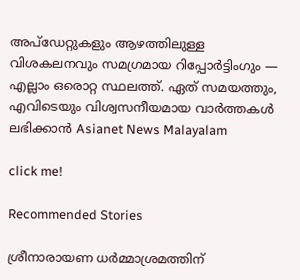അപ്‌ഡേറ്റുകളും ആഴത്തിലുള്ള വിശകലനവും സമഗ്രമായ റിപ്പോർട്ടിംഗും — എല്ലാം ഒരൊറ്റ സ്ഥലത്ത്. ഏത് സമയത്തും, എവിടെയും വിശ്വസനീയമായ വാർത്തകൾ ലഭിക്കാൻ Asianet News Malayalam

click me!

Recommended Stories

ശ്രീനാരായണ ധർമ്മാശ്രമത്തിന്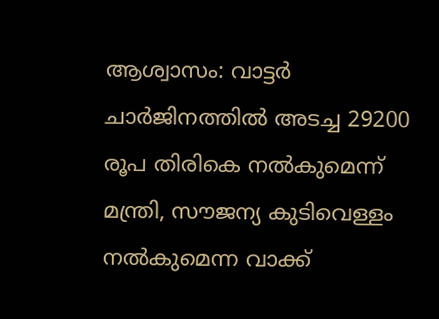ആശ്വാസം: വാട്ടർ ചാർജിനത്തിൽ അടച്ച 29200 രൂപ തിരികെ നൽകുമെന്ന് മന്ത്രി, സൗജന്യ കുടിവെള്ളം നൽകുമെന്ന വാക്ക്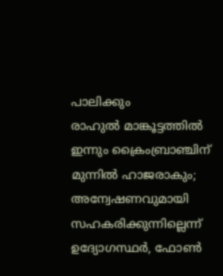പാലിക്കും
രാഹുൽ മാങ്കൂട്ടത്തിൽ ഇന്നും ക്രൈംബ്രാഞ്ചിന് മുന്നിൽ ഹാജരാകും; അന്വേഷണവുമായി സഹകരിക്കുന്നില്ലെന്ന് ഉദ്യോഗസ്ഥർ, ഫോൺ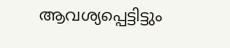ആവശ്യപ്പെട്ടിട്ടും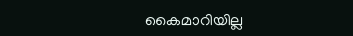കൈമാറിയില്ല